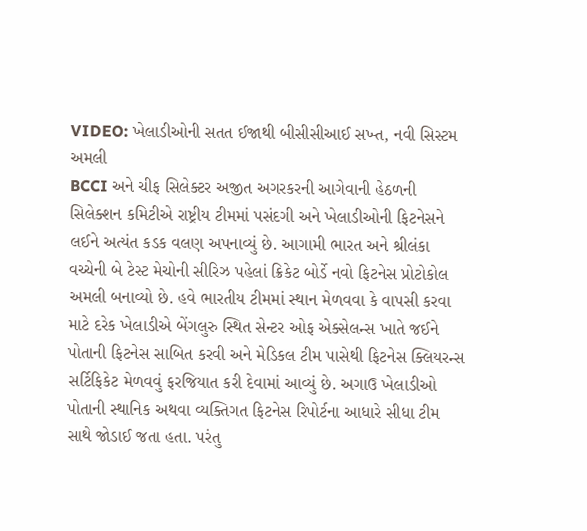VIDEO: ખેલાડીઓની સતત ઈજાથી બીસીસીઆઈ સખ્ત, નવી સિસ્ટમ અમલી
BCCI અને ચીફ સિલેક્ટર અજીત અગરકરની આગેવાની હેઠળની સિલેક્શન કમિટીએ રાષ્ટ્રીય ટીમમાં પસંદગી અને ખેલાડીઓની ફિટનેસને લઈને અત્યંત કડક વલણ અપનાવ્યું છે. આગામી ભારત અને શ્રીલંકા વચ્ચેની બે ટેસ્ટ મેચોની સીરિઝ પહેલાં ક્રિકેટ બોર્ડે નવો ફિટનેસ પ્રોટોકોલ અમલી બનાવ્યો છે. હવે ભારતીય ટીમમાં સ્થાન મેળવવા કે વાપસી કરવા માટે દરેક ખેલાડીએ બેંગલુરુ સ્થિત સેન્ટર ઓફ એક્સેલન્સ ખાતે જઈને પોતાની ફિટનેસ સાબિત કરવી અને મેડિકલ ટીમ પાસેથી ફિટનેસ ક્લિયરન્સ સર્ટિફિકેટ મેળવવું ફરજિયાત કરી દેવામાં આવ્યું છે. અગાઉ ખેલાડીઓ પોતાની સ્થાનિક અથવા વ્યક્તિગત ફિટનેસ રિપોર્ટના આધારે સીધા ટીમ સાથે જોડાઈ જતા હતા. પરંતુ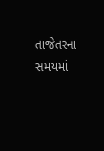તાજેતરના સમયમાં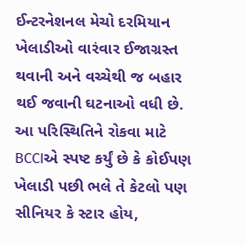ઈન્ટરનેશનલ મેચો દરમિયાન ખેલાડીઓ વારંવાર ઈજાગ્રસ્ત થવાની અને વચ્ચેથી જ બહાર થઈ જવાની ઘટનાઓ વધી છે. આ પરિસ્થિતિને રોકવા માટે BCCIએ સ્પષ્ટ કર્યું છે કે કોઈપણ ખેલાડી પછી ભલે તે કેટલો પણ સીનિયર કે સ્ટાર હોય,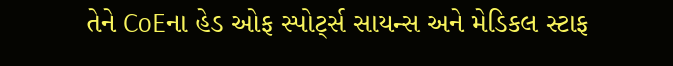તેને CoEના હેડ ઓફ સ્પોર્ટ્સ સાયન્સ અને મેડિકલ સ્ટાફ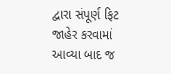દ્વારા સંપૂર્ણ ફિટ જાહેર કરવામાં આવ્યા બાદ જ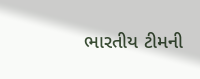ભારતીય ટીમની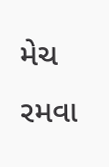મેચ રમવા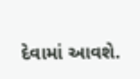દેવામાં આવશે.